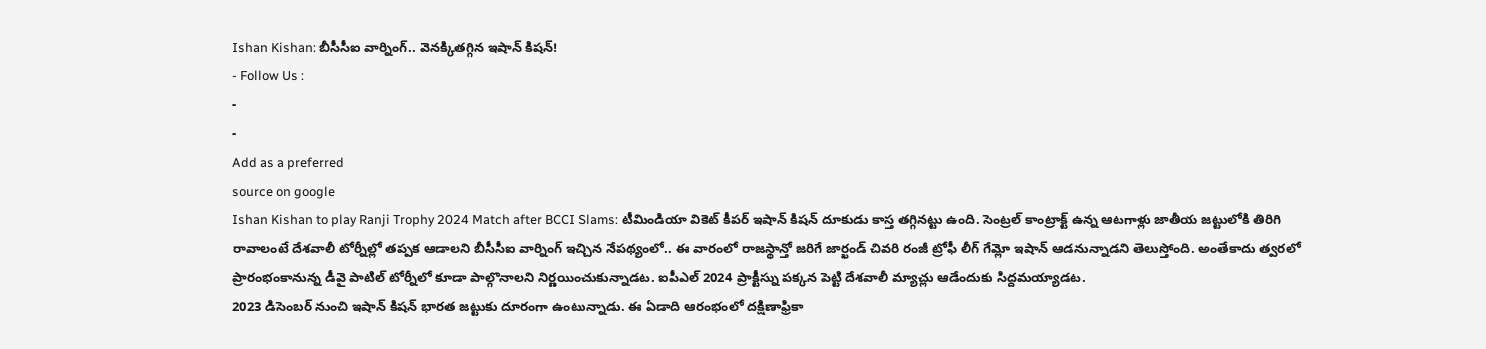Ishan Kishan: బీసీసీఐ వార్నింగ్.. వెనక్కితగ్గిన ఇషాన్ కిషన్!
- Follow Us :
-
-
Add as a preferred
source on google
Ishan Kishan to play Ranji Trophy 2024 Match after BCCI Slams: టీమిండియా వికెట్ కీపర్ ఇషాన్ కిషన్ దూకుడు కాస్త తగ్గినట్టు ఉంది. సెంట్రల్ కాంట్రాక్ట్ ఉన్న ఆటగాళ్లు జాతీయ జట్టులోకి తిరిగి రావాలంటే దేశవాలీ టోర్నీల్లో తప్పక ఆడాలని బీసీసీఐ వార్నింగ్ ఇచ్చిన నేపథ్యంలో.. ఈ వారంలో రాజస్థాన్తో జరిగే జార్ఖండ్ చివరి రంజీ ట్రోఫీ లీగ్ గేమ్లో ఇషాన్ ఆడనున్నాడని తెలుస్తోంది. అంతేకాదు త్వరలో ప్రారంభంకానున్న డీవై పాటిల్ టోర్నీలో కూడా పాల్గొనాలని నిర్ణయించుకున్నాడట. ఐపీఎల్ 2024 ప్రాక్టీస్ను పక్కన పెట్టి దేశవాలీ మ్యాచ్లు ఆడేందుకు సిద్దమయ్యాడట.
2023 డిసెంబర్ నుంచి ఇషాన్ కిషన్ భారత జట్టుకు దూరంగా ఉంటున్నాడు. ఈ ఏడాది ఆరంభంలో దక్షిణాఫ్రికా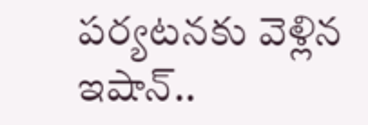పర్యటనకు వెళ్లిన ఇషాన్..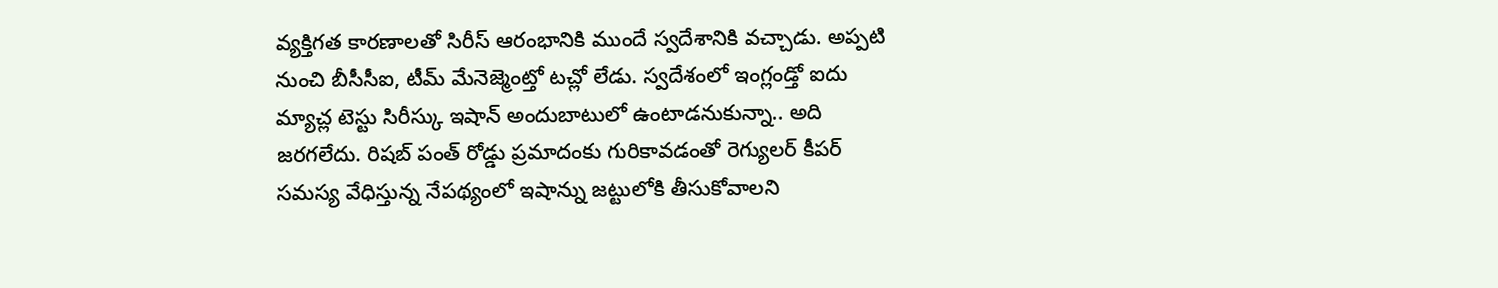వ్యక్తిగత కారణాలతో సిరీస్ ఆరంభానికి ముందే స్వదేశానికి వచ్చాడు. అప్పటి నుంచి బీసీసీఐ, టీమ్ మేనెజ్మెంట్తో టచ్లో లేడు. స్వదేశంలో ఇంగ్లండ్తో ఐదు మ్యాచ్ల టెస్టు సిరీస్కు ఇషాన్ అందుబాటులో ఉంటాడనుకున్నా.. అది జరగలేదు. రిషబ్ పంత్ రోడ్డు ప్రమాదంకు గురికావడంతో రెగ్యులర్ కీపర్ సమస్య వేధిస్తున్న నేపథ్యంలో ఇషాన్ను జట్టులోకి తీసుకోవాలని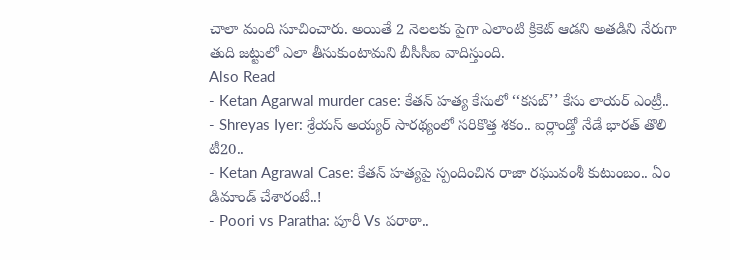చాలా మంది సూచించారు. అయితే 2 నెలలకు పైగా ఎలాంటి క్రికెట్ ఆడని అతడిని నేరుగా తుది జట్టులో ఎలా తీసుకుంటామని బీసీసీఐ వాదిస్తుంది.
Also Read
- Ketan Agarwal murder case: కేతన్ హత్య కేసులో ‘‘కసబ్’’ కేసు లాయర్ ఎంట్రీ..
- Shreyas Iyer: శ్రేయస్ అయ్యర్ సారథ్యంలో సరికొత్త శకం.. ఐర్లాండ్తో నేడే భారత్ తొలి టీ20..
- Ketan Agrawal Case: కేతన్ హత్యపై స్పందించిన రాజా రఘువంశీ కుటుంబం.. ఏం డిమాండ్ చేశారంటే..!
- Poori vs Paratha: పూరీ Vs పరాఠా..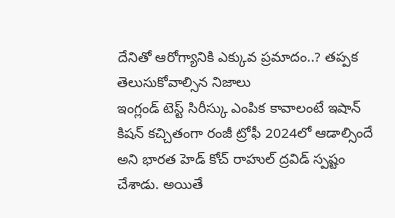దేనితో ఆరోగ్యానికి ఎక్కువ ప్రమాదం..? తప్పక తెలుసుకోవాల్సిన నిజాలు
ఇంగ్లండ్ టెస్ట్ సిరీస్కు ఎంపిక కావాలంటే ఇషాన్ కిషన్ కచ్చితంగా రంజీ ట్రోఫీ 2024లో ఆడాల్సిందే అని భారత హెడ్ కోచ్ రాహుల్ ద్రవిడ్ స్పష్టం చేశాడు. అయితే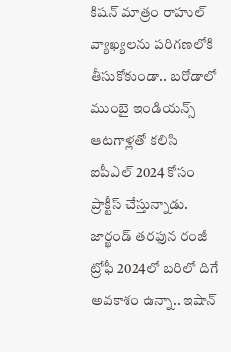కిషన్ మాత్రం రాహుల్ వ్యాఖ్యలను పరిగణలోకి తీసుకోకుండా.. బరోడాలో ముంబై ఇండియన్స్ ఆటగాళ్లతో కలిసి ఐపీఎల్ 2024 కోసం ప్రాక్టీస్ చేస్తున్నాడు. జార్ఖండ్ తరఫున రంజీ ట్రోఫీ 2024లో బరిలో దిగే అవకాశం ఉన్నా.. ఇషాన్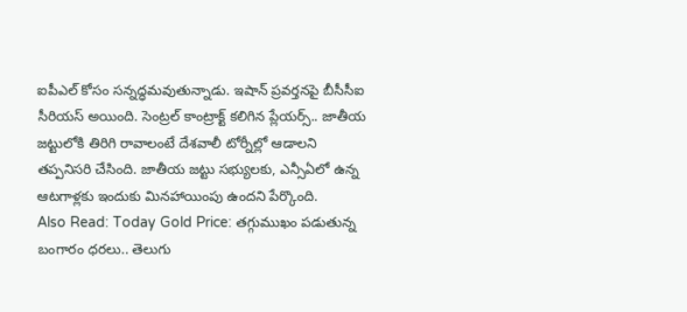ఐపీఎల్ కోసం సన్నద్ధమవుతున్నాడు. ఇషాన్ ప్రవర్తనపై బీసీసీఐ సీరియస్ అయింది. సెంట్రల్ కాంట్రాక్ట్ కలిగిన ప్లేయర్స్.. జాతీయ జట్టులోకి తిరిగి రావాలంటే దేశవాలీ టోర్నీల్లో ఆడాలని తప్పనిసరి చేసింది. జాతీయ జట్టు సభ్యులకు, ఎన్సీఏలో ఉన్న ఆటగాళ్లకు ఇందుకు మినహాయింపు ఉందని పేర్కొంది.
Also Read: Today Gold Price: తగ్గుముఖం పడుతున్న బంగారం ధరలు.. తెలుగు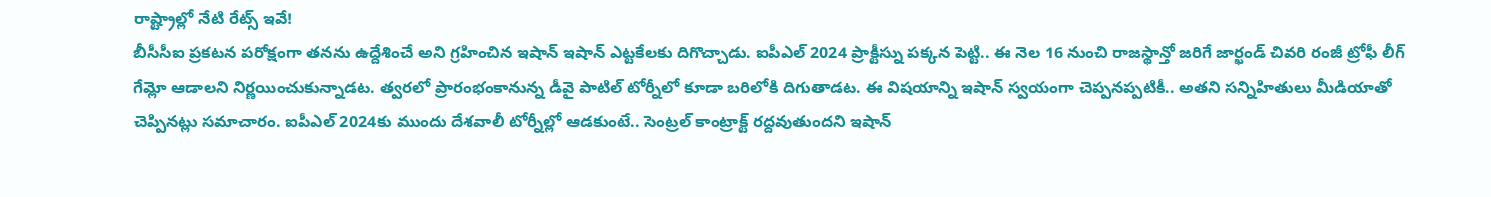రాష్ట్రాల్లో నేటి రేట్స్ ఇవే!
బీసీసీఐ ప్రకటన పరోక్షంగా తనను ఉద్దేశించే అని గ్రహించిన ఇషాన్ ఇషాన్ ఎట్టకేలకు దిగొచ్చాడు. ఐపీఎల్ 2024 ప్రాక్టీస్ను పక్కన పెట్టి.. ఈ నెల 16 నుంచి రాజస్థాన్తో జరిగే జార్ఖండ్ చివరి రంజీ ట్రోఫీ లీగ్ గేమ్లో ఆడాలని నిర్ణయించుకున్నాడట. త్వరలో ప్రారంభంకానున్న డీవై పాటిల్ టోర్నీలో కూడా బరిలోకి దిగుతాడట. ఈ విషయాన్ని ఇషాన్ స్వయంగా చెప్పనప్పటికీ.. అతని సన్నిహితులు మీడియాతో చెప్పినట్లు సమాచారం. ఐపీఎల్ 2024కు ముందు దేశవాలీ టోర్నీల్లో ఆడకుంటే.. సెంట్రల్ కాంట్రాక్ట్ రద్దవుతుందని ఇషాన్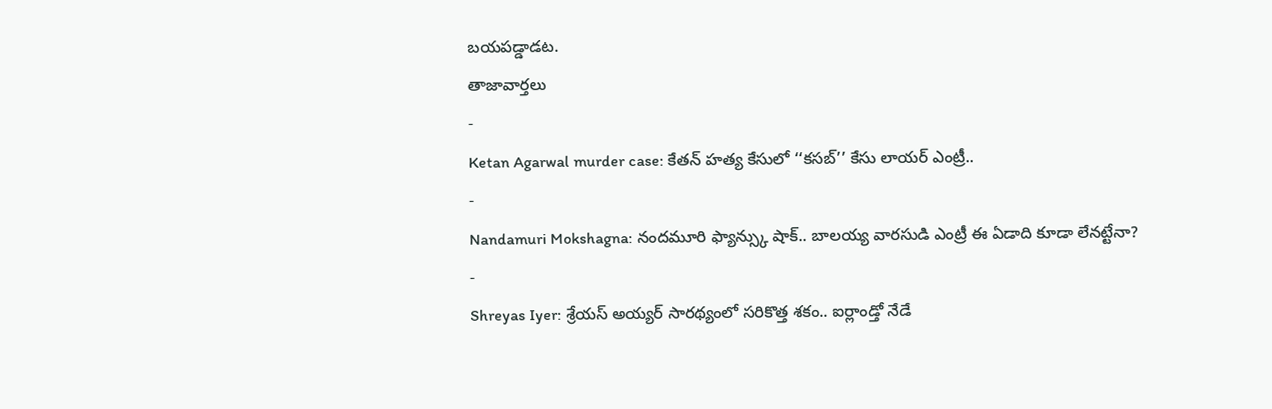బయపడ్డాడట.
తాజావార్తలు
-
Ketan Agarwal murder case: కేతన్ హత్య కేసులో ‘‘కసబ్’’ కేసు లాయర్ ఎంట్రీ..
-
Nandamuri Mokshagna: నందమూరి ఫ్యాన్స్కు షాక్.. బాలయ్య వారసుడి ఎంట్రీ ఈ ఏడాది కూడా లేనట్టేనా?
-
Shreyas Iyer: శ్రేయస్ అయ్యర్ సారథ్యంలో సరికొత్త శకం.. ఐర్లాండ్తో నేడే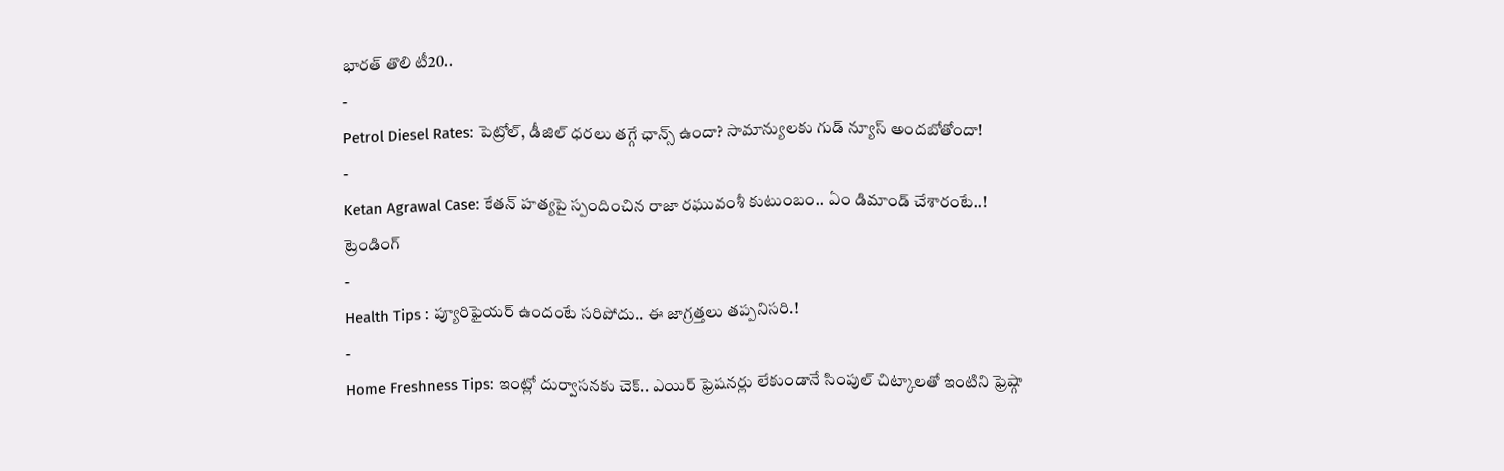భారత్ తొలి టీ20..
-
Petrol Diesel Rates: పెట్రోల్, డీజిల్ ధరలు తగ్గే ఛాన్స్ ఉందా? సామాన్యులకు గుడ్ న్యూస్ అందబోతోందా!
-
Ketan Agrawal Case: కేతన్ హత్యపై స్పందించిన రాజా రఘువంశీ కుటుంబం.. ఏం డిమాండ్ చేశారంటే..!
ట్రెండింగ్
-
Health Tips : ప్యూరిఫైయర్ ఉందంటే సరిపోదు.. ఈ జాగ్రత్తలు తప్పనిసరి.!
-
Home Freshness Tips: ఇంట్లో దుర్వాసనకు చెక్.. ఎయిర్ ఫ్రెషనర్లు లేకుండానే సింపుల్ చిట్కాలతో ఇంటిని ఫ్రెష్గా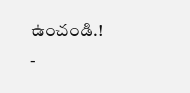ఉంచండి.!
-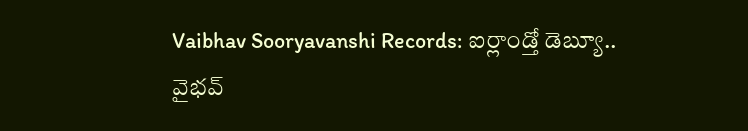Vaibhav Sooryavanshi Records: ఐర్లాండ్తో డెబ్యూ.. వైభవ్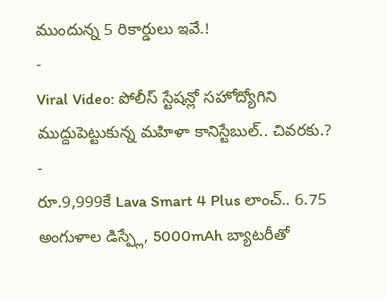ముందున్న 5 రికార్డులు ఇవే.!
-
Viral Video: పోలీస్ స్టేషన్లో సహోద్యోగిని ముద్దుపెట్టుకున్న మహిళా కానిస్టేబుల్.. చివరకు.?
-
రూ.9,999కే Lava Smart 4 Plus లాంచ్.. 6.75 అంగుళాల డిస్ప్లే, 5000mAh బ్యాటరీతో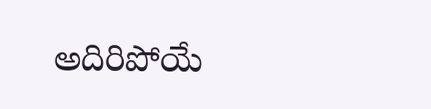అదిరిపోయే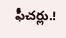ఫీచర్లు.!